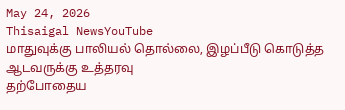May 24, 2026
Thisaigal NewsYouTube
மாதுவுக்கு பாலியல் தொல்லை, இழப்பீடு கொடுத்த ஆடவருக்கு உத்தரவு
தற்போதைய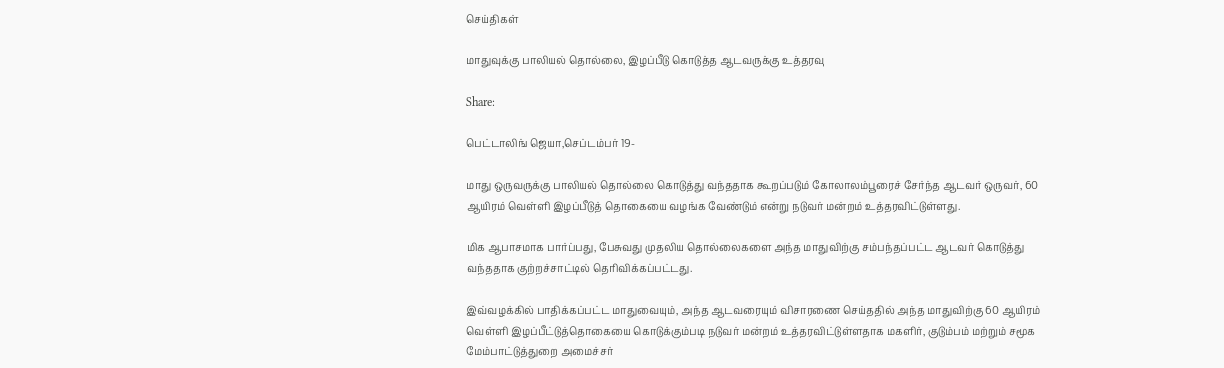செய்திகள்

மாதுவுக்கு பாலியல் தொல்லை, இழப்பீடு கொடுத்த ஆடவருக்கு உத்தரவு

Share:

பெட்டாலிங் ஜெயா,செப்டம்பர் 19-

மாது ஒருவருக்கு பாலியல் தொல்லை கொடுத்து வந்ததாக கூறப்படும் கோலாலம்பூரைச் சேர்ந்த ஆடவர் ஒருவர், 60 ஆயிரம் வெள்ளி இழப்பீடுத் தொகையை வழங்க வேண்டும் என்று நடுவர் மன்றம் உத்தரவிட்டுள்ளது.

மிக ஆபாசமாக பார்ப்பது, பேசுவது முதலிய தொல்லைகளை அந்த மாதுவிற்கு சம்பந்தப்பட்ட ஆடவர் கொடுத்து வந்ததாக குற்றச்சாட்டில் தெரிவிக்கப்பட்டது.

இவ்வழக்கில் பாதிக்கப்பட்ட மாதுவையும், அந்த ஆடவரையும் விசாரணை செய்ததில் அந்த மாதுவிற்கு 60 ஆயிரம் வெள்ளி இழப்பீட்டுத்தொகையை கொடுக்கும்படி நடுவர் மன்றம் உத்தரவிட்டுள்ளதாக மகளிர், குடும்பம் மற்றும் சமூக மேம்பாட்டுத்துறை அமைச்சர்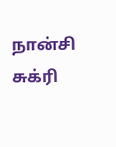நான்சி சுக்ரி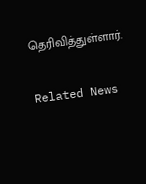தெரிவித்துள்ளார்.

Related News